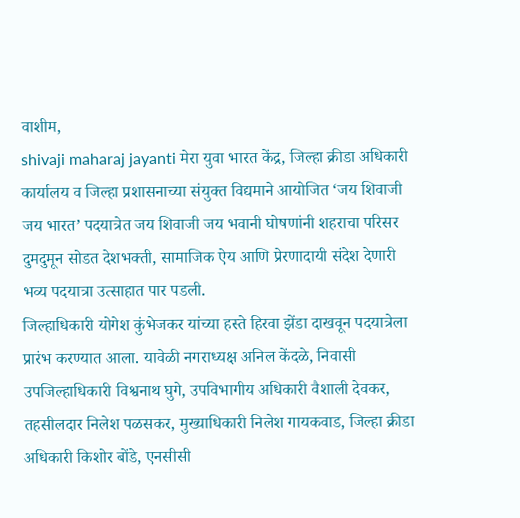वाशीम,
shivaji maharaj jayanti मेरा युवा भारत केंद्र, जिल्हा क्रीडा अधिकारी कार्यालय व जिल्हा प्रशासनाच्या संयुक्त विद्यमाने आयोजित ‘जय शिवाजी जय भारत’ पदयात्रेत जय शिवाजी जय भवानी घोषणांनी शहराचा परिसर दुमदुमून सोडत देशभक्ती, सामाजिक ऐय आणि प्रेरणादायी संदेश देणारी भव्य पदयात्रा उत्साहात पार पडली.
जिल्हाधिकारी योगेश कुंभेजकर यांच्या हस्ते हिरवा झेंडा दाखवून पदयात्रेला प्रारंभ करण्यात आला. यावेळी नगराध्यक्ष अनिल केंदळे, निवासी उपजिल्हाधिकारी विश्वनाथ घुगे, उपविभागीय अधिकारी वैशाली देवकर, तहसीलदार निलेश पळसकर, मुख्याधिकारी निलेश गायकवाड, जिल्हा क्रीडा अधिकारी किशोर बोंडे, एनसीसी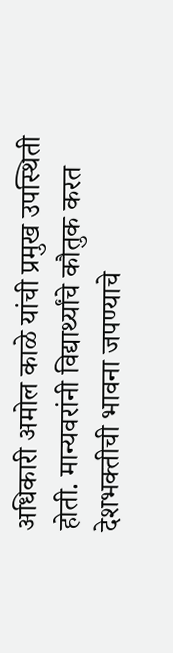अधिकारी अमोल काळे यांची प्रमुख उपस्थिती होती. मान्यवरांनी विद्यार्थ्यांचे कौतुक करत देशभक्तीची भावना जपण्याचे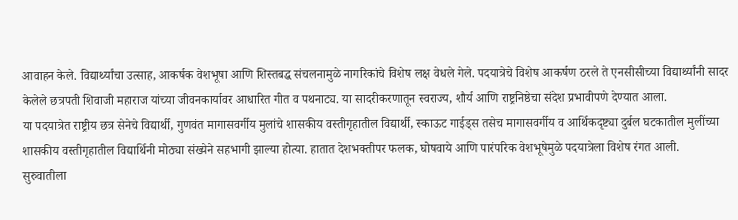आवाहन केले. विद्यार्थ्यांचा उत्साह, आकर्षक वेशभूषा आणि शिस्तबद्ध संचलनामुळे नागरिकांचे विशेष लक्ष वेधले गेले. पदयात्रेचे विशेष आकर्षण ठरले ते एनसीसीच्या विद्यार्थ्यांनी सादर केलेले छत्रपती शिवाजी महाराज यांच्या जीवनकार्यावर आधारित गीत व पथनाट्य. या सादरीकरणातून स्वराज्य, शौर्य आणि राष्ट्रनिष्ठेचा संदेश प्रभावीपणे देण्यात आला.
या पदयात्रेत राष्ट्रीय छत्र सेनेचे विद्यार्थी, गुणवंत मागासवर्गीय मुलांचे शासकीय वस्तीगृहातील विद्यार्थी, स्काऊट गाईड्स तसेच मागासवर्गीय व आर्थिकदृष्ट्या दुर्बल घटकातील मुलींच्या शासकीय वस्तीगृहातील विद्यार्थिनी मोठ्या संख्येने सहभागी झाल्या होत्या. हातात देशभक्तीपर फलक, घोषवाये आणि पारंपरिक वेशभूषेमुळे पदयात्रेला विशेष रंगत आली.
सुरुवातीला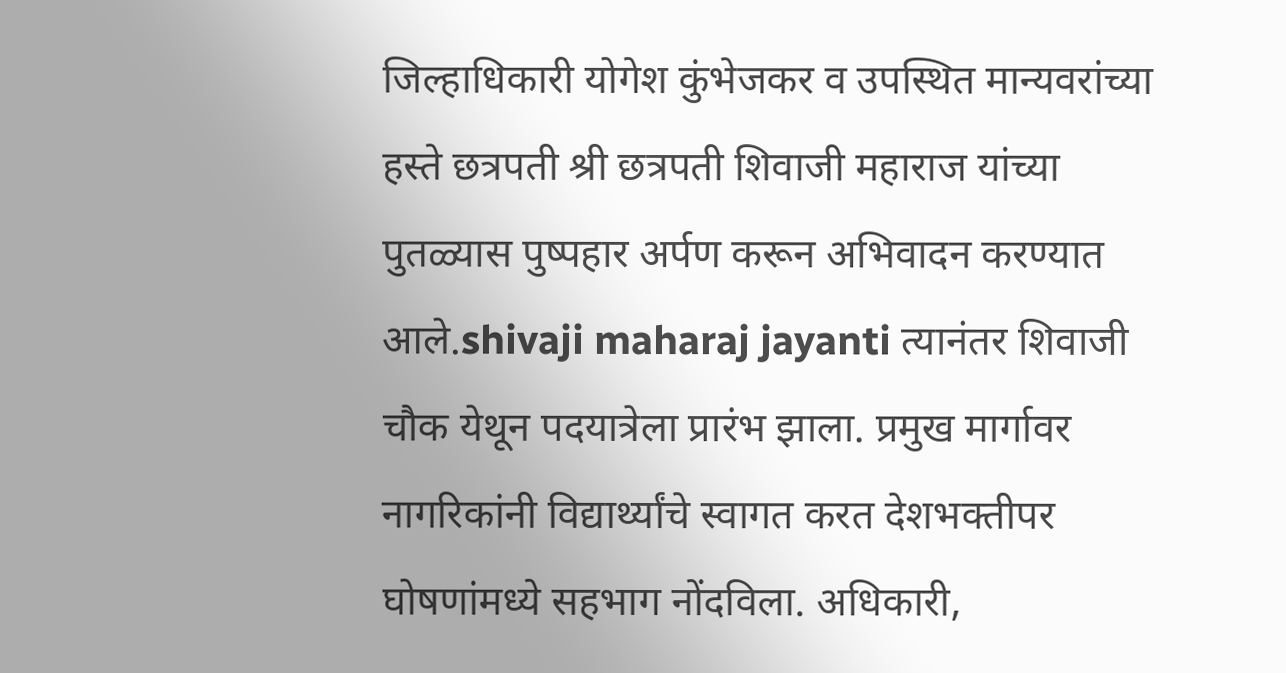जिल्हाधिकारी योगेश कुंभेजकर व उपस्थित मान्यवरांच्या हस्ते छत्रपती श्री छत्रपती शिवाजी महाराज यांच्या पुतळ्यास पुष्पहार अर्पण करून अभिवादन करण्यात आले.shivaji maharaj jayanti त्यानंतर शिवाजी चौक येथून पदयात्रेला प्रारंभ झाला. प्रमुख मार्गावर नागरिकांनी विद्यार्थ्यांचे स्वागत करत देशभक्तीपर घोषणांमध्ये सहभाग नोंदविला. अधिकारी,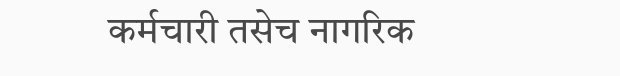कर्मचारी तसेच नागरिक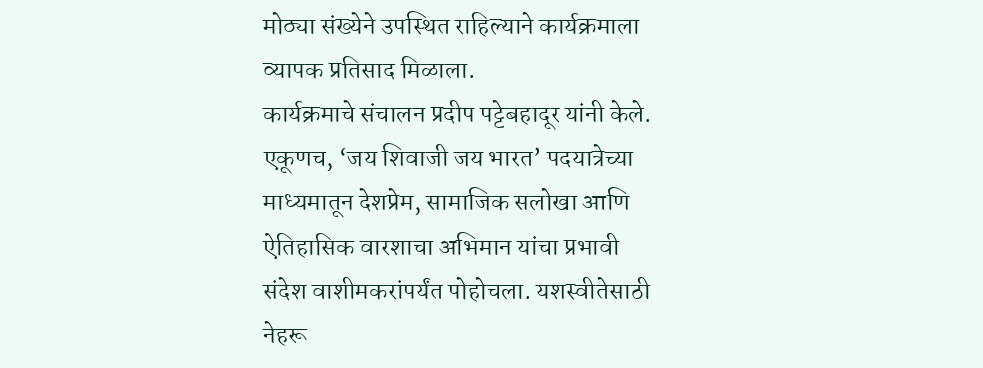मोठ्या संख्येने उपस्थित राहिल्याने कार्यक्रमाला व्यापक प्रतिसाद मिळाला.
कार्यक्रमाचे संचालन प्रदीप पट्टेबहादूर यांनी केले. एकूणच, ‘जय शिवाजी जय भारत’ पदयात्रेच्या माध्यमातून देशप्रेम, सामाजिक सलोखा आणि ऐतिहासिक वारशाचा अभिमान यांचा प्रभावी संदेश वाशीमकरांपर्यंत पोहोचला. यशस्वीतेसाठी नेहरू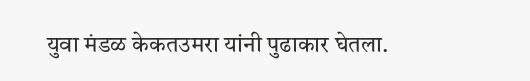युवा मंडळ केकतउमरा यांनी पुढाकार घेतला.